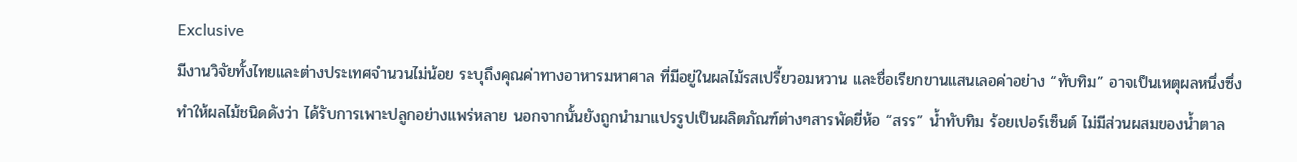Exclusive
มีงานวิจัยทั้งไทยและต่างประเทศจำนวนไม่น้อย ระบุถึงคุณค่าทางอาหารมหาศาล ที่มีอยู่ในผลไม้รสเปรี้ยวอมหวาน และชื่อเรียกขานแสนเลอค่าอย่าง “ทับทิม” อาจเป็นเหตุผลหนึ่งซึ่งทำให้ผลไม้ชนิดดังว่า ได้รับการเพาะปลูกอย่างแพร่หลาย นอกจากนั้นยังถูกนำมาแปรรูปเป็นผลิตภัณฑ์ต่างๆสารพัดยี่ห้อ “สรร” น้ำทับทิม ร้อยเปอร์เซ็นต์ ไม่มีส่วนผสมของน้ำตาล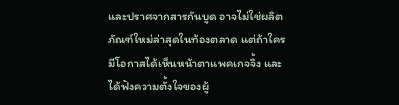และปราศจากสารกันบูด อาจไม่ใช่ผลิตภัณฑ์ใหม่ล่าสุดในท้องตลาด แต่ถ้าใครมีโอกาสได้เห็นหน้าตาแพคเกจจิ้ง และได้ฟังความตั้งใจของผู้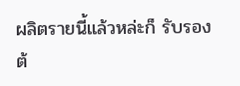ผลิตรายนี้แล้วหล่ะก็ รับรองต้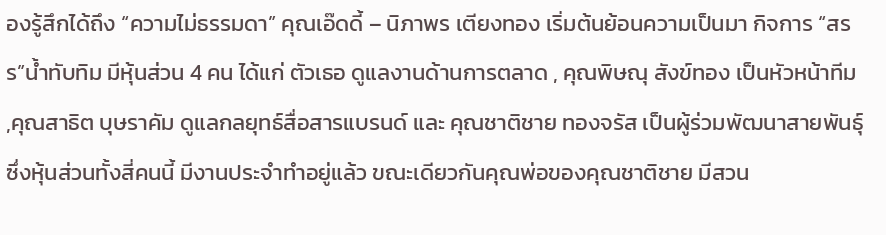องรู้สึกได้ถึง “ความไม่ธรรมดา” คุณเอ๊ดดี้ – นิภาพร เตียงทอง เริ่มต้นย้อนความเป็นมา กิจการ “สรร”น้ำทับทิม มีหุ้นส่วน 4 คน ได้แก่ ตัวเธอ ดูแลงานด้านการตลาด , คุณพิษณุ สังข์ทอง เป็นหัวหน้าทีม ,คุณสาธิต บุษราคัม ดูแลกลยุทธ์สื่อสารแบรนด์ และ คุณชาติชาย ทองจรัส เป็นผู้ร่วมพัฒนาสายพันธุ์ ซึ่งหุ้นส่วนทั้งสี่คนนี้ มีงานประจำทำอยู่แล้ว ขณะเดียวกันคุณพ่อของคุณชาติชาย มีสวน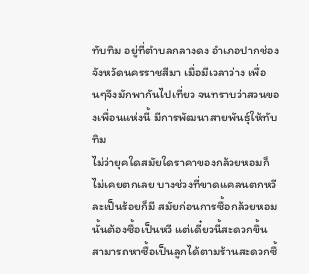ทับทิม อยู่ที่ตำบลกลางดง อำเภอปากช่อง จังหวัดนครราชสีมา เมื่อมีเวลาว่าง เพื่อนๆจึงมักพากันไปเที่ยว จนทราบว่าสวนของเพื่อนแห่งนี้ มีการพัฒนาสายพันธุ์ให้ทับทิม
ไม่ว่ายุคใดสมัยใดราคาของกล้วยหอมก็ไม่เคยตกเลย บางช่วงที่ขาดแคลนตกหวีละเป็นร้อยก็มี สมัยก่อนการซื้อกล้วยหอมนั้นต้องซื้อเป็นหวี แต่เดี๋ยวนี้สะดวกขึ้น สามารถหาซื้อเป็นลูกได้ตามร้านสะดวกซื้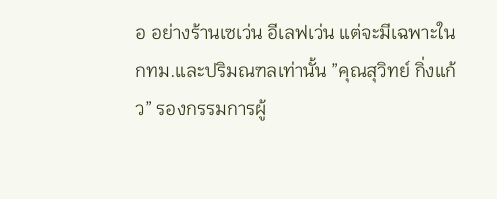อ อย่างร้านเซเว่น อีเลฟเว่น แต่จะมีเฉพาะในกทม.และปริมณฑลเท่านั้น ”คุณสุวิทย์ กิ่งแก้ว” รองกรรมการผู้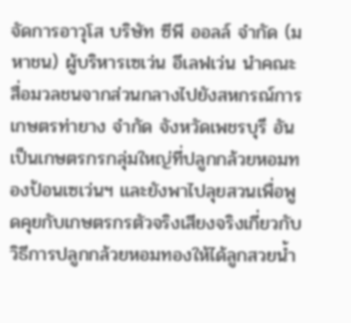จัดการอาวุโส บริษัท ซีพี ออลล์ จำกัด (มหาชน) ผู้บริหารเซเว่น อีเลฟเว่น นำคณะสื่อมวลชนจากส่วนกลางไปยังสหกรณ์การเกษตรท่ายาง จำกัด จังหวัดเพชรบุรี อันเป็นเกษตรกรกลุ่มใหญ่ที่ปลูกกล้วยหอมทองป้อนเซเว่นฯ และยังพาไปลุยสวนเพื่อพูดคุยกับเกษตรกรตัวจริงเสียงจริงเกี่ยวกับวิธีการปลูกกล้วยหอมทองให้ได้ลูกสวยน้ำ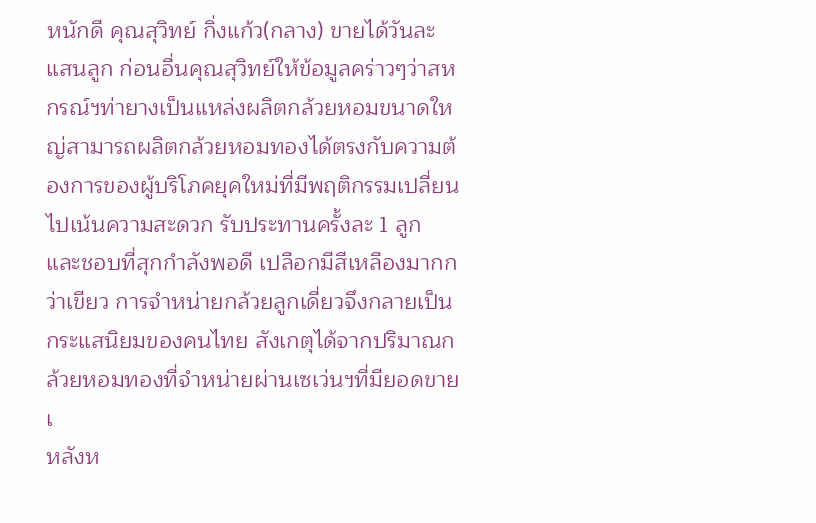หนักดี คุณสุวิทย์ กิ่งแก้ว(กลาง) ขายได้วันละแสนลูก ก่อนอื่นคุณสุวิทย์ให้ข้อมูลคร่าวๆว่าสหกรณ์ฯท่ายางเป็นแหล่งผลิตกล้วยหอมขนาดใหญ่สามารถผลิตกล้วยหอมทองได้ตรงกับความต้องการของผู้บริโภคยุคใหม่ที่มีพฤติกรรมเปลี่ยนไปเน้นความสะดวก รับประทานครั้งละ 1 ลูก และชอบที่สุกกำลังพอดี เปลือกมีสีเหลืองมากกว่าเขียว การจำหน่ายกล้วยลูกเดี่ยวจึงกลายเป็นกระแสนิยมของคนไทย สังเกตุได้จากปริมาณกล้วยหอมทองที่จำหน่ายผ่านเซเว่นฯที่มียอดขายเ
หลังห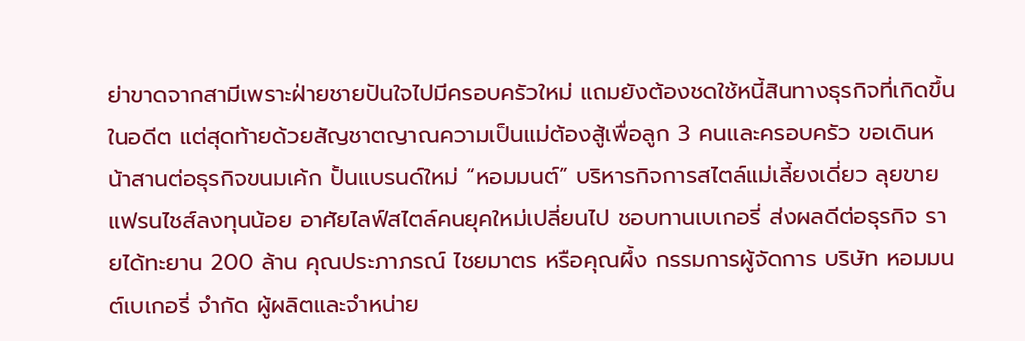ย่าขาดจากสามีเพราะฝ่ายชายปันใจไปมีครอบครัวใหม่ แถมยังต้องชดใช้หนี้สินทางธุรกิจที่เกิดขึ้นในอดีต แต่สุดท้ายด้วยสัญชาตญาณความเป็นแม่ต้องสู้เพื่อลูก 3 คนเเละครอบครัว ขอเดินหน้าสานต่อธุรกิจขนมเค้ก ปั้นแบรนด์ใหม่ “หอมมนต์” บริหารกิจการสไตล์แม่เลี้ยงเดี่ยว ลุยขายแฟรนไชส์ลงทุนน้อย อาศัยไลฟ์สไตล์คนยุคใหม่เปลี่ยนไป ชอบทานเบเกอรี่ ส่งผลดีต่อธุรกิจ รายได้ทะยาน 200 ล้าน คุณประภาภรณ์ ไชยมาตร หรือคุณผึ้ง กรรมการผู้จัดการ บริษัท หอมมนต์เบเกอรี่ จำกัด ผู้ผลิตและจำหน่าย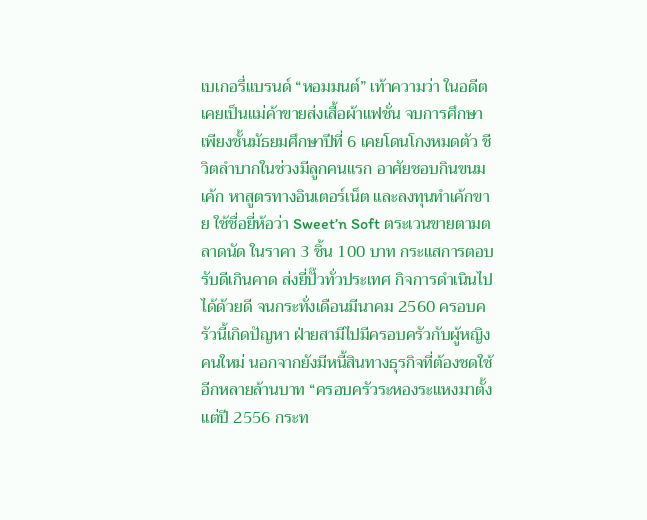เบเกอรี่แบรนด์ “หอมมนต์” เท้าความว่า ในอดีตเคยเป็นแม่ค้าขายส่งเสื้อผ้าแฟชั่น จบการศึกษาเพียงชั้นมัธยมศึกษาปีที่ 6 เคยโดนโกงหมดตัว ชีวิตลำบากในช่วงมีลูกคนแรก อาศัยชอบกินขนมเค้ก หาสูตรทางอินเตอร์เน็ต และลงทุนทำเค้กขาย ใช้ชื่อยี่ห้อว่า Sweet’n Soft ตระเวนขายตามตลาดนัด ในราคา 3 ชิ้น 100 บาท กระแสการตอบรับดีเกินคาด ส่งยี่ปั๊วทั่วประเทศ กิจการดำเนินไปได้ด้วยดี จนกระทั่งเดือนมีนาคม 2560 ครอบครัวนี้เกิดปัญหา ฝ่ายสามีไปมีครอบครัวกับผู้หญิงคนใหม่ นอกจากยังมีหนี้สินทางธุรกิจที่ต้องชดใช้อีกหลายล้านบาท “ครอบครัวระหองระแหงมาตั้งแต่ปี 2556 กระท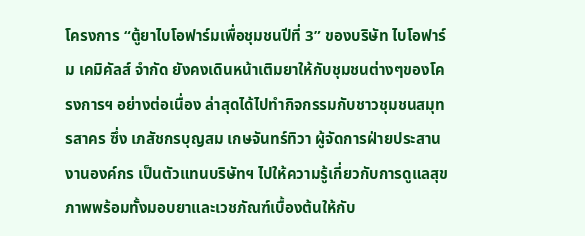โครงการ “ตู้ยาไบโอฟาร์มเพื่อชุมชนปีที่ 3” ของบริษัท ไบโอฟาร์ม เคมิคัลส์ จำกัด ยังคงเดินหน้าเติมยาให้กับชุมชนต่างๆของโครงการฯ อย่างต่อเนื่อง ล่าสุดได้ไปทำกิจกรรมกับชาวชุมชนสมุทรสาคร ซึ่ง เภสัชกรบุญสม เกษจันทร์ทิวา ผู้จัดการฝ่ายประสานงานองค์กร เป็นตัวแทนบริษัทฯ ไปให้ความรู้เกี่ยวกับการดูแลสุขภาพพร้อมทั้งมอบยาและเวชภัณฑ์เบื้องต้นให้กับ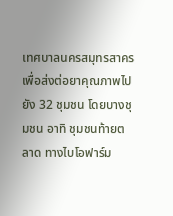เทศบาลนครสมุทรสาคร เพื่อส่งต่อยาคุณภาพไปยัง 32 ชุมชน โดยบางชุมชน อาทิ ชุมชนท้ายตลาด ทางไบโอฟาร์ม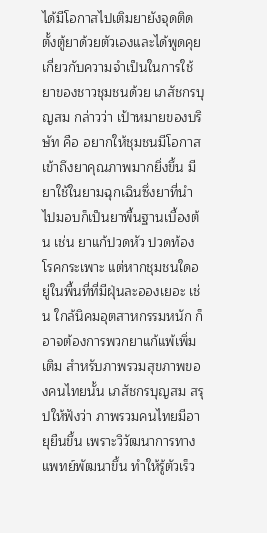ได้มีโอกาสไปเติมยายังจุดติดตั้งตู้ยาด้วยตัวเองและได้พูดคุยเกี่ยวกับความจำเป็นในการใช้ยาของชาวชุมชนด้วย เภสัชกรบุญสม กล่าวว่า เป้าหมายของบริษัท คือ อยากให้ชุมชนมีโอกาสเข้าถึงยาคุณภาพมากยิ่งขึ้น มียาใช้ในยามฉุกเฉินซึ่งยาที่นำไปมอบก็เป็นยาพื้นฐานเบื้องต้น เช่น ยาแก้ปวดหัว ปวดท้อง โรคกระเพาะ แต่หากชุมชนใดอยู่ในพื้นที่ที่มีฝุ่นละอองเยอะ เช่น ใกล้นิคมอุตสาหกรรมหนัก ก็อาจต้องการพวกยาแก้แพ้เพิ่มเติม สำหรับภาพรวมสุขภาพของคนไทยนั้น เภสัชกรบุญสม สรุปให้ฟังว่า ภาพรวมคนไทยมีอายุยืนขึ้น เพราะวิวัฒนาการทางแพทย์พัฒนาขึ้น ทำให้รู้ตัวเร็ว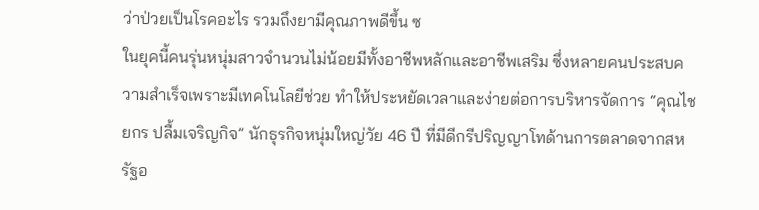ว่าป่วยเป็นโรคอะไร รวมถึงยามีคุณภาพดีขึ้น ซ
ในยุคนี้คนรุ่นหนุ่มสาวจำนวนไม่น้อยมีทั้งอาชีพหลักและอาชีพเสริม ซึ่งหลายคนประสบความสำเร็จเพราะมีเทคโนโลยีช่วย ทำให้ประหยัดเวลาและง่ายต่อการบริหารจัดการ “คุณไชยกร ปลื้มเจริญกิจ” นักธุรกิจหนุ่มใหญ่วัย 46 ปี ที่มีดีกรีปริญญาโทด้านการตลาดจากสหรัฐอ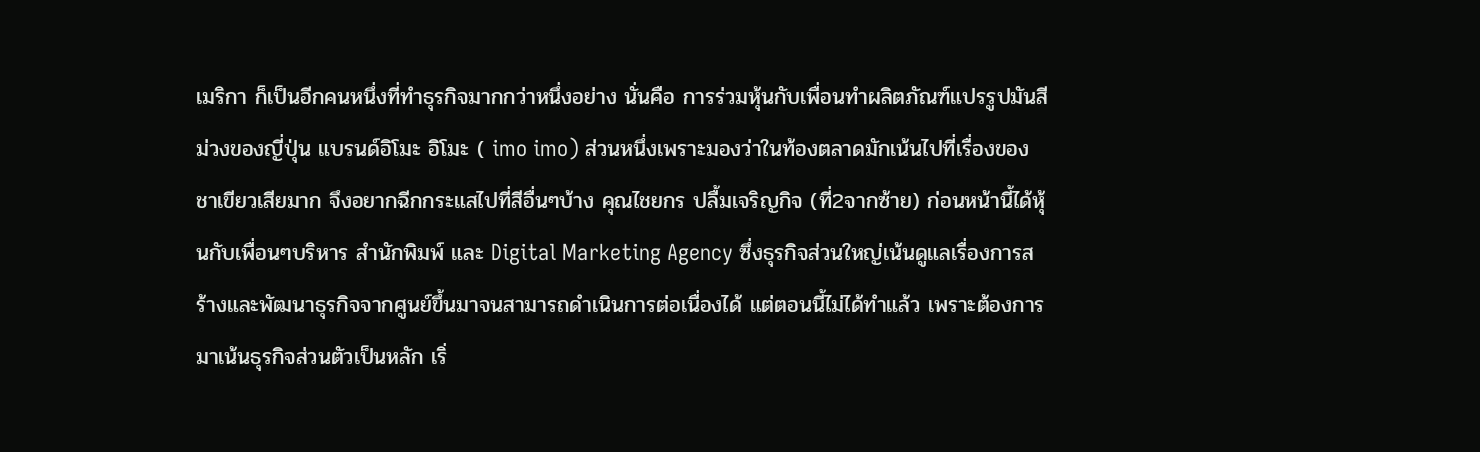เมริกา ก็เป็นอีกคนหนึ่งที่ทำธุรกิจมากกว่าหนึ่งอย่าง นั่นคือ การร่วมหุ้นกับเพื่อนทำผลิตภัณฑ์แปรรูปมันสีม่วงของญี่ปุ่น แบรนด์อิโมะ อิโมะ ( imo imo) ส่วนหนึ่งเพราะมองว่าในท้องตลาดมักเน้นไปที่เรื่องของชาเขียวเสียมาก จึงอยากฉีกกระแสไปที่สีอื่นๆบ้าง คุณไชยกร ปลื้มเจริญกิจ (ที่2จากซ้าย) ก่อนหน้านี้ได้หุ้นกับเพื่อนๆบริหาร สำนักพิมพ์ และ Digital Marketing Agency ซึ่งธุรกิจส่วนใหญ่เน้นดูแลเรื่องการสร้างและพัฒนาธุรกิจจากศูนย์ขึ้นมาจนสามารถดำเนินการต่อเนื่องได้ แต่ตอนนี้ไม่ได้ทำแล้ว เพราะต้องการมาเน้นธุรกิจส่วนตัวเป็นหลัก เริ่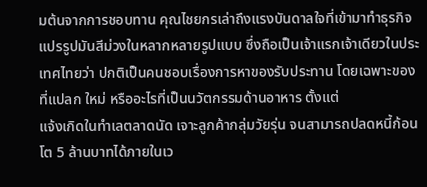มต้นจากการชอบทาน คุณไชยกรเล่าถึงแรงบันดาลใจที่เข้ามาทำธุรกิจแปรรูปมันสีม่วงในหลากหลายรูปแบบ ซึ่งถือเป็นเจ้าแรกเจ้าเดียวในประเทศไทยว่า ปกติเป็นคนชอบเรื่องการหาของรับประทาน โดยเฉพาะของที่แปลก ใหม่ หรืออะไรที่เป็นนวัตกรรมด้านอาหาร ตั้งแต่
แจ้งเกิดในทำเลตลาดนัด เจาะลูกค้ากลุ่มวัยรุ่น จนสามารถปลดหนี้ก้อนโต 5 ล้านบาทได้ภายในเว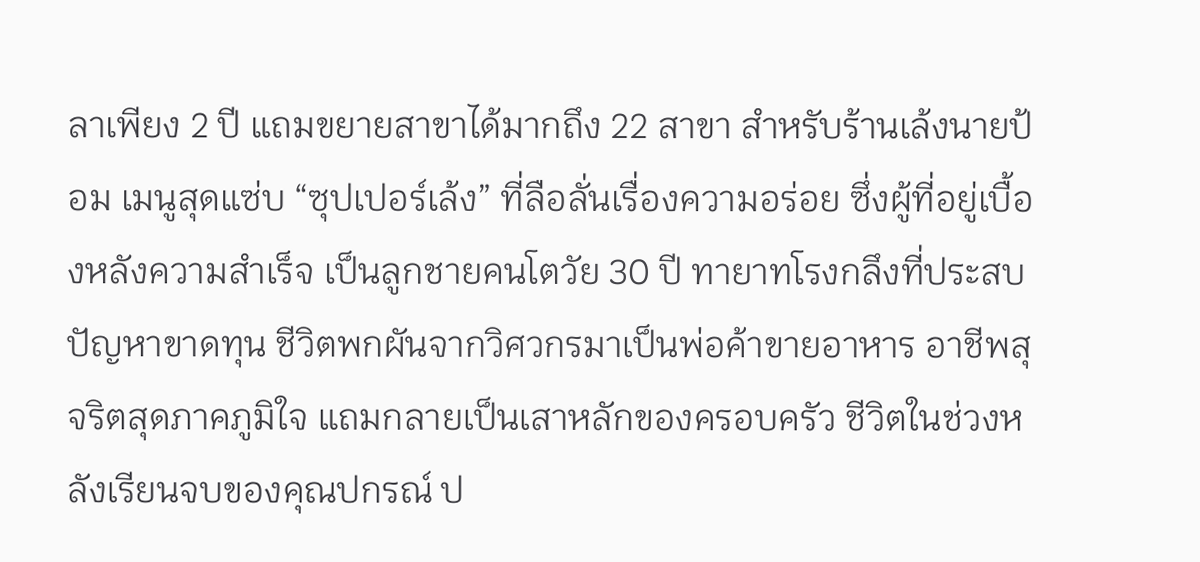ลาเพียง 2 ปี แถมขยายสาขาได้มากถึง 22 สาขา สำหรับร้านเล้งนายป้อม เมนูสุดแซ่บ “ซุปเปอร์เล้ง” ที่ลือลั่นเรื่องความอร่อย ซึ่งผู้ที่อยู่เบื้องหลังความสำเร็จ เป็นลูกชายคนโตวัย 30 ปี ทายาทโรงกลึงที่ประสบปัญหาขาดทุน ชีวิตพกผันจากวิศวกรมาเป็นพ่อค้าขายอาหาร อาชีพสุจริตสุดภาคภูมิใจ แถมกลายเป็นเสาหลักของครอบครัว ชีวิตในช่วงหลังเรียนจบของคุณปกรณ์ ป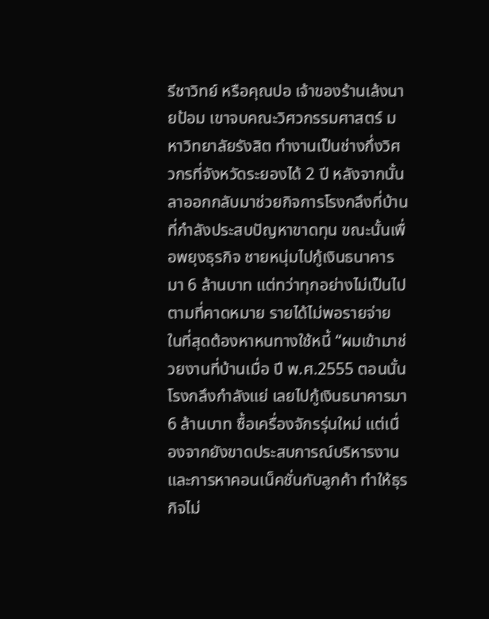รีชาวิทย์ หรือคุณปอ เจ้าของร้านเล้งนายป้อม เขาจบคณะวิศวกรรมศาสตร์ มหาวิทยาลัยรังสิต ทำงานเป็นช่างกึ่งวิศวกรที่จังหวัดระยองได้ 2 ปี หลังจากนั้นลาออกกลับมาช่วยกิจการโรงกลึงที่บ้าน ที่กำลังประสบปัญหาขาดทุน ขณะนั้นเพื่อพยุงธุรกิจ ชายหนุ่มไปกู้เงินธนาคารมา 6 ล้านบาท แต่ทว่าทุกอย่างไม่เป็นไปตามที่คาดหมาย รายได้ไม่พอรายจ่าย ในที่สุดต้องหาหนทางใช้หนี้ “ผมเข้ามาช่วยงานที่บ้านเมื่อ ปี พ.ศ.2555 ตอนนั้นโรงกลึงกำลังแย่ เลยไปกู้เงินธนาคารมา 6 ล้านบาท ซื้อเครื่องจักรรุ่นใหม่ แต่เนื่องจากยังขาดประสบการณ์บริหารงานและการหาคอนเน็คชั่นกับลูกค้า ทำให้ธุรกิจไม่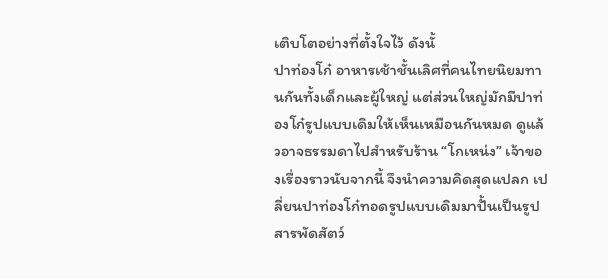เติบโตอย่างที่ตั้งใจไว้ ดังนั้
ปาท่องโก๋ อาหารเช้าชั้นเลิศที่คนไทยนิยมทานกันทั้งเด็กและผู้ใหญ่ แต่ส่วนใหญ่มักมีปาท่องโก๋รูปแบบเดิมให้เห็นเหมือนกันหมด ดูแล้วอาจธรรมดาไปสำหรับร้าน “โกเหน่ง” เจ้าของเรื่องราวนับจากนี้ จึงนำความคิดสุดแปลก เปลี่ยนปาท่องโก๋ทอดรูปแบบเดิมมาปั้นเป็นรูปสารพัดสัตว์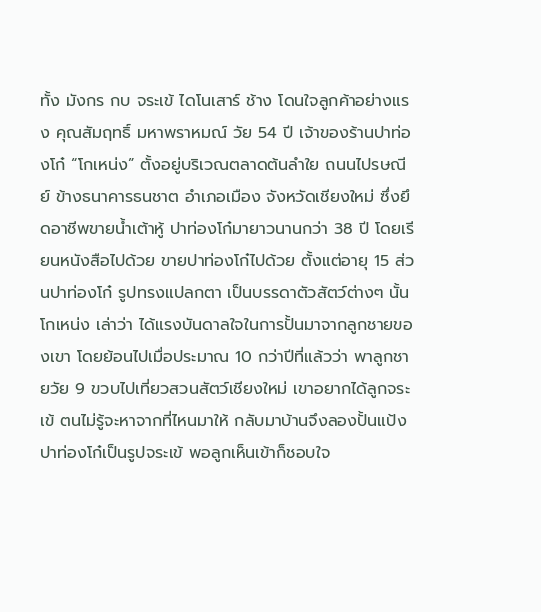ทั้ง มังกร กบ จระเข้ ไดโนเสาร์ ช้าง โดนใจลูกค้าอย่างแรง คุณสัมฤทธิ์ มหาพราหมณ์ วัย 54 ปี เจ้าของร้านปาท่องโก๋ “โกเหน่ง” ตั้งอยู่บริเวณตลาดต้นลำใย ถนนไปรษณีย์ ข้างธนาคารธนชาต อำเภอเมือง จังหวัดเชียงใหม่ ซึ่งยึดอาชีพขายน้ำเต้าหู้ ปาท่องโก๋มายาวนานกว่า 38 ปี โดยเรียนหนังสือไปด้วย ขายปาท่องโก๋ไปด้วย ตั้งแต่อายุ 15 ส่วนปาท่องโก๋ รูปทรงแปลกตา เป็นบรรดาตัวสัตว์ต่างๆ นั้น โกเหน่ง เล่าว่า ได้แรงบันดาลใจในการปั้นมาจากลูกชายของเขา โดยย้อนไปเมื่อประมาณ 10 กว่าปีที่แล้วว่า พาลูกชายวัย 9 ขวบไปเที่ยวสวนสัตว์เชียงใหม่ เขาอยากได้ลูกจระเข้ ตนไม่รู้จะหาจากที่ไหนมาให้ กลับมาบ้านจึงลองปั้นแป้งปาท่องโก๋เป็นรูปจระเข้ พอลูกเห็นเข้าก็ชอบใจ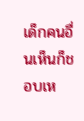เด็กคนอื่นเห็นก็ชอบเห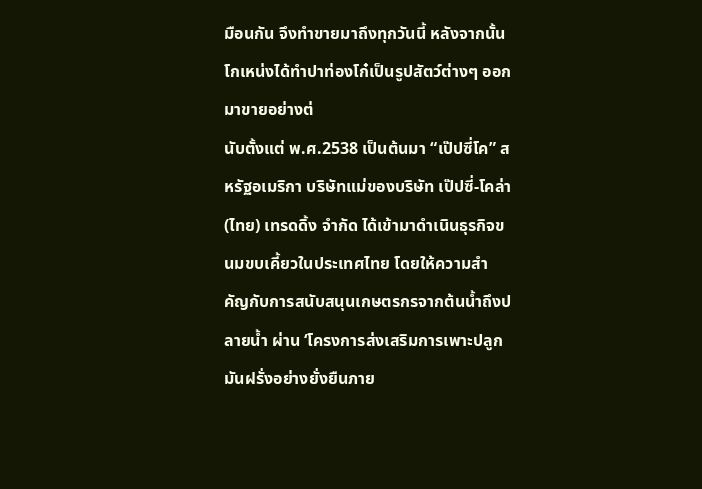มือนกัน จึงทำขายมาถึงทุกวันนี้ หลังจากนั้น โกเหน่งได้ทำปาท่องโก๋เป็นรูปสัตว์ต่างๆ ออกมาขายอย่างต่
นับตั้งแต่ พ.ศ.2538 เป็นต้นมา “เป๊ปซี่โค” สหรัฐอเมริกา บริษัทแม่ของบริษัท เป๊ปซี่-โคล่า (ไทย) เทรดดิ้ง จำกัด ได้เข้ามาดำเนินธุรกิจขนมขบเคี้ยวในประเทศไทย โดยให้ความสำคัญกับการสนับสนุนเกษตรกรจากต้นน้ำถึงปลายน้ำ ผ่าน ‘โครงการส่งเสริมการเพาะปลูกมันฝรั่งอย่างยั่งยืนภาย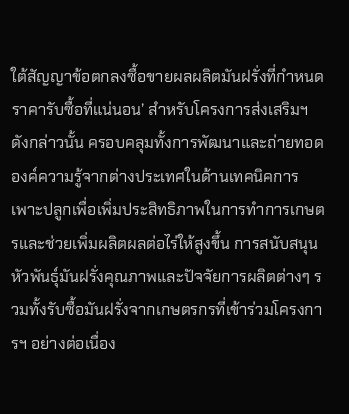ใต้สัญญาข้อตกลงซื้อขายผลผลิตมันฝรั่งที่กำหนดราคารับซื้อที่แน่นอน’ สำหรับโครงการส่งเสริมฯ ดังกล่าวนั้น ครอบคลุมทั้งการพัฒนาและถ่ายทอดองค์ความรู้จากต่างประเทศในด้านเทคนิคการเพาะปลูกเพื่อเพิ่มประสิทธิภาพในการทำการเกษตรและช่วยเพิ่มผลิตผลต่อไร่ให้สูงขึ้น การสนับสนุนหัวพันธุ์มันฝรั่งคุณภาพและปัจจัยการผลิตต่างๆ รวมทั้งรับซื้อมันฝรั่งจากเกษตรกรที่เข้าร่วมโครงการฯ อย่างต่อเนื่อง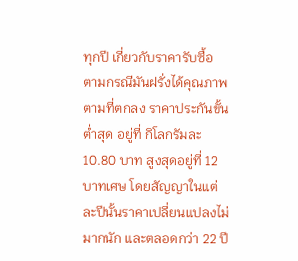ทุกปี เกี่ยวกับราคารับซื้อ ตามกรณีมันฝรั่งได้คุณภาพตามที่ตกลง ราคาประกันขั้นต่ำสุด อยู่ที่ กิโลกรัมละ 10.80 บาท สูงสุดอยู่ที่ 12 บาทเศษ โดยสัญญาในแต่ละปีนั้นราคาเปลี่ยนแปลงไม่มากนัก และตลอดกว่า 22 ปี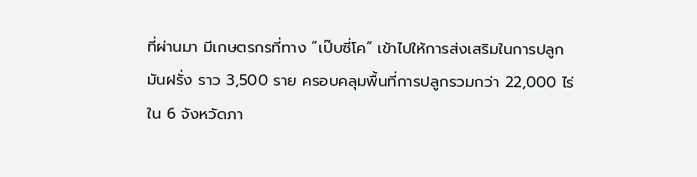ที่ผ่านมา มีเกษตรกรที่ทาง “เป๊บซี่โค” เข้าไปให้การส่งเสริมในการปลูกมันฝรั่ง ราว 3,500 ราย ครอบคลุมพื้นที่การปลูกรวมกว่า 22,000 ไร่ ใน 6 จังหวัดภา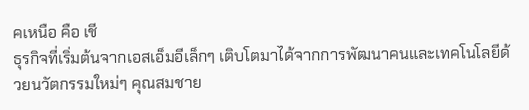คเหนือ คือ เชี
ธุรกิจที่เริ่มต้นจากเอสเอ็มอีเล็กๆ เติบโตมาได้จากการพัฒนาคนและเทคโนโลยีด้วยนวัตกรรมใหม่ๆ คุณสมชาย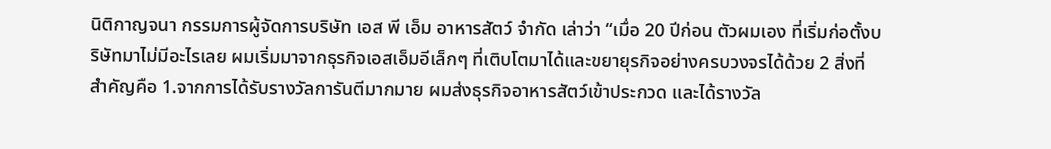นิติกาญจนา กรรมการผู้จัดการบริษัท เอส พี เอ็ม อาหารสัตว์ จำกัด เล่าว่า “เมื่อ 20 ปีก่อน ตัวผมเอง ที่เริ่มก่อตั้งบริษัทมาไม่มีอะไรเลย ผมเริ่มมาจากธุรกิจเอสเอ็มอีเล็กๆ ที่เติบโตมาได้และขยายุรกิจอย่างครบวงจรได้ด้วย 2 สิ่งที่สำคัญคือ 1.จากการได้รับรางวัลการันตีมากมาย ผมส่งธุรกิจอาหารสัตว์เข้าประกวด และได้รางวัล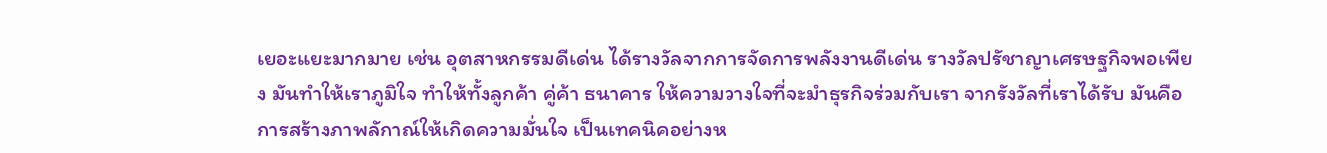เยอะแยะมากมาย เช่น อุตสาหกรรมดีเด่น ได้รางวัลจากการจัดการพลังงานดีเด่น รางวัลปรัชาญาเศรษฐกิจพอเพียง มันทำให้เราภูมิใจ ทำให้ทั้งลูกค้า คู่ค้า ธนาคาร ให้ความวางใจที่จะมำธุรกิจร่วมกับเรา จากรังวัลที่เราได้รับ มันคือการสร้างภาพลักาณ์ให้เกิดความมั่นใจ เป็นเทคนิคอย่างห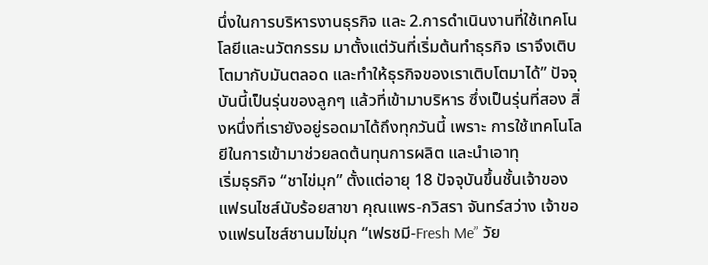นึ่งในการบริหารงานธุรกิจ และ 2.การดำเนินงานที่ใช้เทคโนโลยีและนวัตกรรม มาตั้งแต่วันที่เริ่มต้นทำธุรกิจ เราจึงเติบโตมากับมันตลอด และทำให้ธุรกิจของเราเติบโตมาได้” ปัจจุบันนี้เป็นรุ่นของลูกๆ แล้วที่เข้ามาบริหาร ซึ่งเป็นรุ่นที่สอง สิ่งหนึ่งที่เรายังอยู่รอดมาได้ถึงทุกวันนี้ เพราะ การใช้เทคโนโลยีในการเข้ามาช่วยลดต้นทุนการผลิต และนำเอาทุ
เริ่มธุรกิจ “ชาไข่มุก” ตั้งแต่อายุ 18 ปัจจุบันขึ้นชั้นเจ้าของแฟรนไชส์นับร้อยสาขา คุณแพร-กวิสรา จันทร์สว่าง เจ้าของแฟรนไชส์ชานมไข่มุก “เฟรชมี-Fresh Me” วัย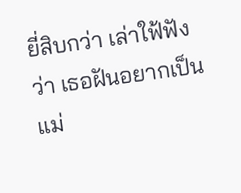ยี่สิบกว่า เล่าใฟ้ฟังว่า เธอฝันอยากเป็นแม่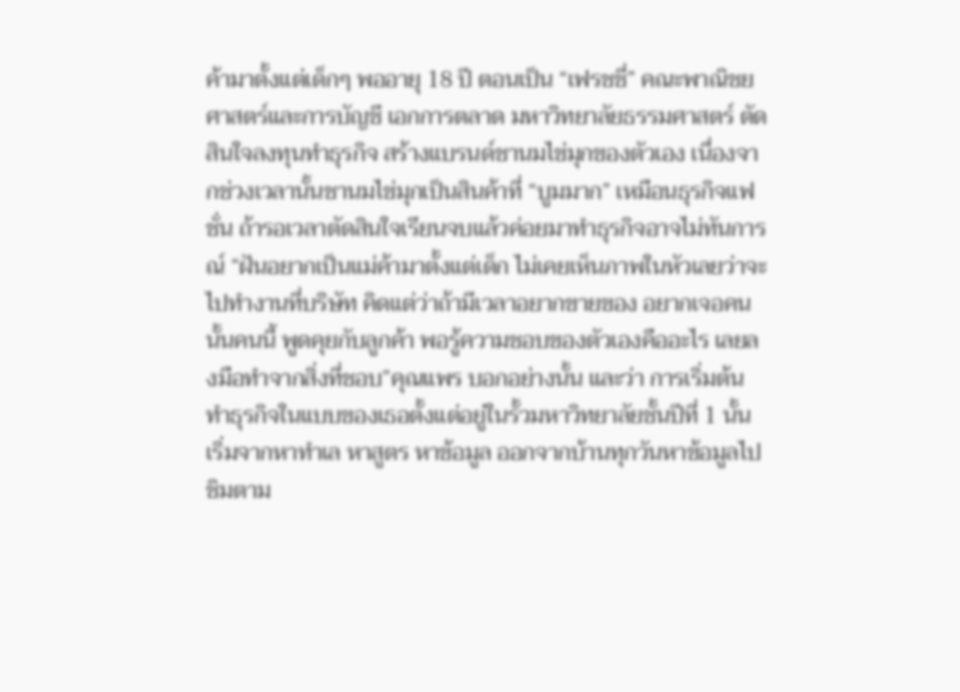ค้ามาตั้งแต่เด็กๆ พออายุ 18 ปี ตอนเป็น “เฟรชชี่” คณะพาณิชยศาสตร์และการบัญชี เอกการตลาด มหาวิทยาลัยธรรมศาสตร์ ตัดสินใจลงทุนทำธุรกิจ สร้างแบรนด์ชานมไข่มุกของตัวเอง เนื่องจากช่วงเวลานั้นชานมไข่มุกเป็นสินค้าที่ “บูมมาก” เหมือนธุรกิจแฟชั่น ถ้ารอเวลาตัดสินใจเรียนจบแล้วค่อยมาทำธุรกิจอาจไม่ทันการณ์ “ฝันอยากเป็นแม่ค้ามาตั้งแต่เด็ก ไม่เคยเห็นภาพในหัวเลยว่าจะไปทำงานที่บริษัท คิดแต่ว่าถ้ามีเวลาอยากขายของ อยากเจอคนนั้นคนนี้ พูดคุยกับลูกค้า พอรู้ความชอบของตัวเองคืออะไร เลยลงมือทำจากสิ่งที่ชอบ”คุณแพร บอกอย่างนั้น และว่า การเริ่มต้นทำธุรกิจในแบบของเธอตั้งแต่อยู่ในรั้วมหาวิทยาลัยชั้นปีที่ 1 นั้น เริ่มจากหาทำเล หาสูตร หาข้อมูล ออกจากบ้านทุกวันหาข้อมูลไปชิมตาม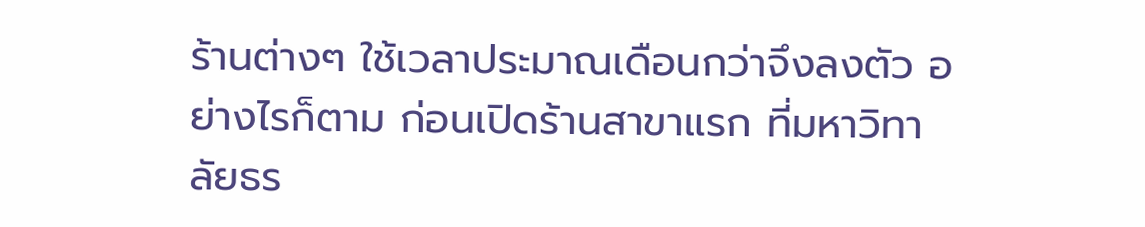ร้านต่างๆ ใช้เวลาประมาณเดือนกว่าจึงลงตัว อย่างไรก็ตาม ก่อนเปิดร้านสาขาแรก ที่มหาวิทาลัยธร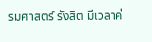รมศาสตร์ รังสิต มีเวลาค่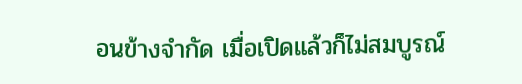อนข้างจำกัด เมื่อเปิดแล้วก็ไม่สมบูรณ์